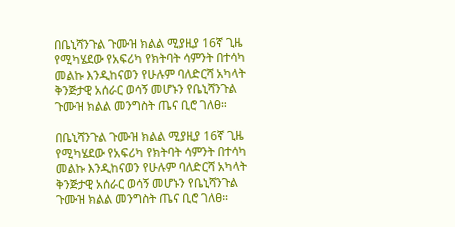በቤኒሻንጉል ጉሙዝ ክልል ሚያዚያ 16ኛ ጊዜ የሚካሄደው የአፍሪካ የክትባት ሳምንት በተሳካ መልኩ እንዲከናወን የሁሉም ባለድርሻ አካላት ቅንጅታዊ አሰራር ወሳኝ መሆኑን የቤኒሻንጉል ጉሙዝ ክልል መንግስት ጤና ቢሮ ገለፀ።

በቤኒሻንጉል ጉሙዝ ክልል ሚያዚያ 16ኛ ጊዜ የሚካሄደው የአፍሪካ የክትባት ሳምንት በተሳካ መልኩ እንዲከናወን የሁሉም ባለድርሻ አካላት ቅንጅታዊ አሰራር ወሳኝ መሆኑን የቤኒሻንጉል ጉሙዝ ክልል መንግስት ጤና ቢሮ ገለፀ።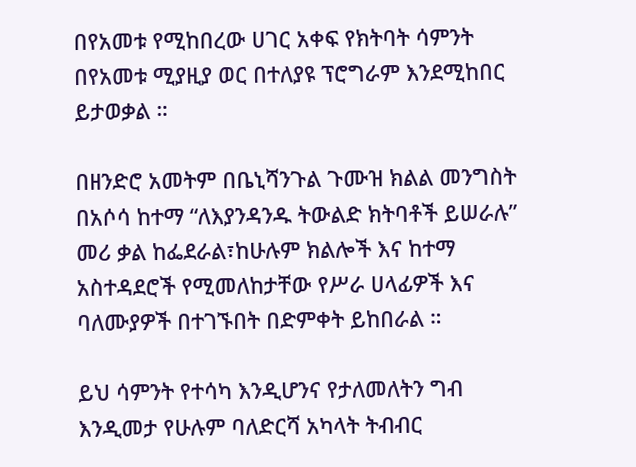በየአመቱ የሚከበረው ሀገር አቀፍ የክትባት ሳምንት በየአመቱ ሚያዚያ ወር በተለያዩ ፕሮግራም እንደሚከበር ይታወቃል ።

በዘንድሮ አመትም በቤኒሻንጉል ጉሙዝ ክልል መንግስት በአሶሳ ከተማ “ለእያንዳንዱ ትውልድ ክትባቶች ይሠራሉ” መሪ ቃል ከፌደራል፣ከሁሉም ክልሎች እና ከተማ አስተዳደሮች የሚመለከታቸው የሥራ ሀላፊዎች እና ባለሙያዎች በተገኙበት በድምቀት ይከበራል ።

ይህ ሳምንት የተሳካ እንዲሆንና የታለመለትን ግብ እንዲመታ የሁሉም ባለድርሻ አካላት ትብብር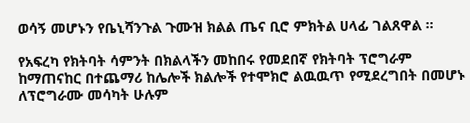ወሳኝ መሆኑን የቤኒሻንጉል ጉሙዝ ክልል ጤና ቢሮ ምክትል ሀላፊ ገልጸዋል ።

የአፍረካ የክትባት ሳምንት በክልላችን መከበሩ የመደበኛ የክትባት ፕሮግራም ከማጠናከር በተጨማሪ ከሌሎች ክልሎች የተሞክሮ ልዉዉጥ የሚደረግበት በመሆኑ ለፕሮግራሙ መሳካት ሁሉም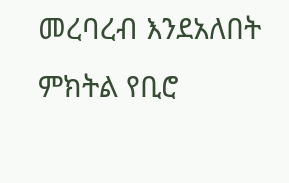መረባረብ እንደአለበት ምክትል የቢሮ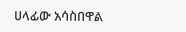ሀላፊው አሳስበዋል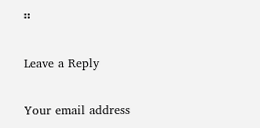።

Leave a Reply

Your email address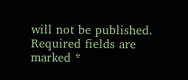will not be published. Required fields are marked *